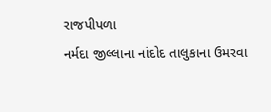રાજપીપળા
નર્મદા જીલ્લાના નાંદોદ તાલુકાના ઉમરવા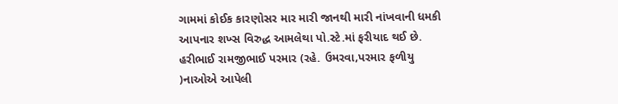ગામમાં કોઈક કારણોસર માર મારી જાનથી મારી નાંખવાની ધમકી આપનાર શખ્સ વિરુદ્ધ આમલેથા પો.સ્ટે.માં ફરીયાદ થઈ છે. હરીભાઈ રામજીભાઈ પરમાર (રહે. ઉમરવા,પરમાર ફળીયુ )નાઓએ આપેલી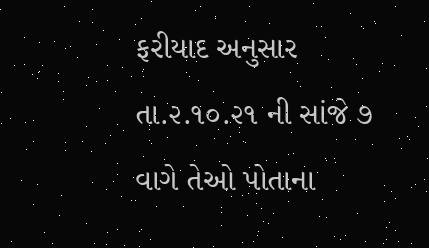ફરીયાદ અનુસાર તા.૨.૧૦.૨૧ ની સાંજે ૭ વાગે તેઓ પોતાના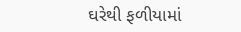ઘરેથી ફળીયામાં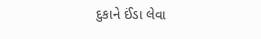દુકાને ઈંડા લેવા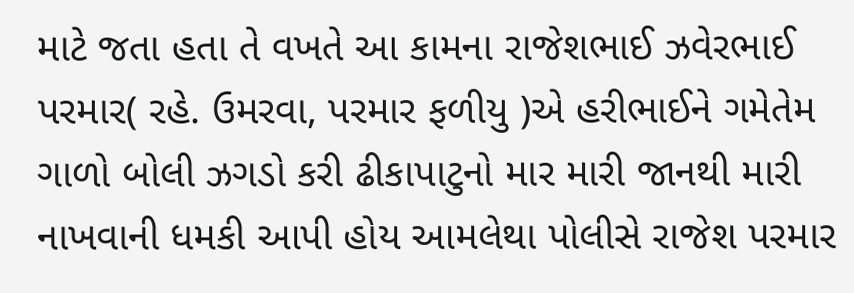માટે જતા હતા તે વખતે આ કામના રાજેશભાઈ ઝવેરભાઈ પરમાર( રહે. ઉમરવા, પરમાર ફળીયુ )એ હરીભાઈને ગમેતેમ ગાળો બોલી ઝગડો કરી ઢીકાપાટુનો માર મારી જાનથી મારી નાખવાની ધમકી આપી હોય આમલેથા પોલીસે રાજેશ પરમાર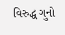વિરુદ્ધ ગુનો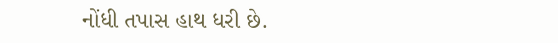નોંધી તપાસ હાથ ધરી છે.